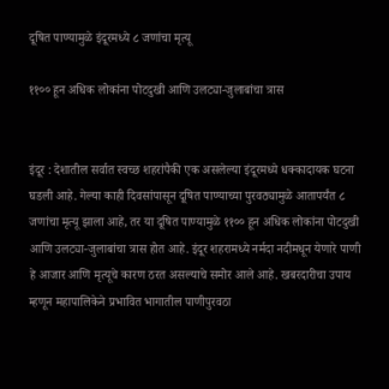दूषित पाण्यामुळे इंदूरमध्ये ८ जणांचा मृत्यू

११०० हून अधिक लोकांना पोटदुखी आणि उलट्या-जुलाबांचा त्रास


इंदूर : देशातील सर्वात स्वच्छ शहरांपैकी एक असलेल्या इंदूरमध्ये धक्कादायक घटना घडली आहे. गेल्या काही दिवसांपासून दूषित पाण्याच्या पुरवठ्यामुळे आतापर्यंत ८ जणांचा मृत्यू झाला आहे, तर या दूषित पाण्यामुळे ११०० हून अधिक लोकांना पोटदुखी आणि उलट्या-जुलाबांचा त्रास होत आहे. इंदूर शहरामध्ये नर्मदा नदीमधून येणारे पाणी हे आजार आणि मृत्यूचे कारण ठरत असल्याचे समोर आले आहे. खबरदारीचा उपाय म्हणून महापालिकेने प्रभावित भागातील पाणीपुरवठा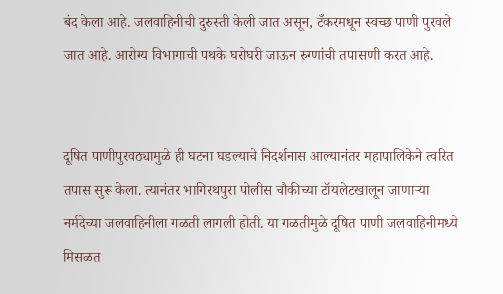बंद केला आहे. जलवाहिनीची दुरुस्ती केली जात असून, टँकरमधून स्वच्छ पाणी पुरवले जात आहे. आरोग्य विभागाची पथके घरोघरी जाऊन रुग्णांची तपासणी करत आहे.


दूषित पाणीपुरवठ्यामुळे ही घटना घडल्याचे निदर्शनास आल्यानंतर महापालिकेने त्वरित तपास सुरू केला. त्यानंतर भागिरथपुरा पोलीस चौकीच्या टॉयलेटखालून जाणाऱ्या नर्मदेच्या जलवाहिनीला गळती लागली होती. या गळतीमुळे दूषित पाणी जलवाहिनीमध्ये मिसळत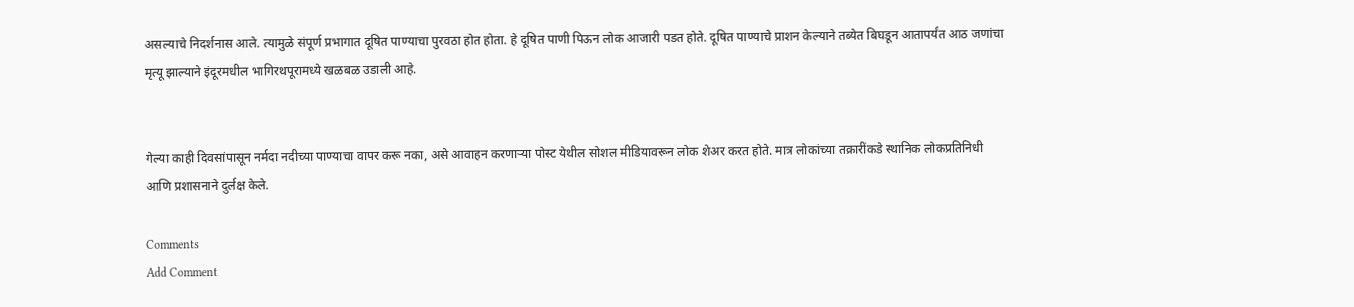असल्याचे निदर्शनास आले. त्यामुळे संपूर्ण प्रभागात दूषित पाण्याचा पुरवठा होत होता. हे दूषित पाणी पिऊन लोक आजारी पडत होते. दूषित पाण्याचे प्राशन केल्याने तब्येत बिघडून आतापर्यंत आठ जणांचा मृत्यू झाल्याने इंदूरमधील भागिरथपूरामध्ये खळबळ उडाली आहे.


गेल्या काही दिवसांपासून नर्मदा नदीच्या पाण्याचा वापर करू नका, असे आवाहन करणाऱ्या पोस्ट येथील सोशल मीडियावरून लोक शेअर करत होते. मात्र लोकांच्या तक्रारींकडे स्थानिक लोकप्रतिनिधी आणि प्रशासनाने दुर्लक्ष केले.

Comments
Add Comment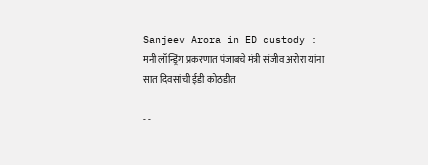Sanjeev Arora in ED custody : मनी लॉन्ड्रिंग प्रकरणात पंजाबचे मंत्री संजीव अरोरा यांना सात दिवसांची ईडी कोठडीत

- -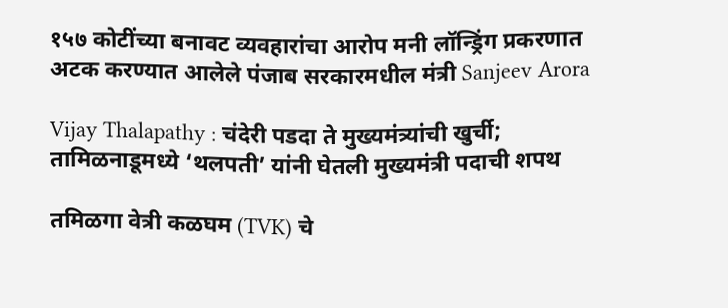१५७ कोटींच्या बनावट व्यवहारांचा आरोप मनी लॉन्ड्रिंग प्रकरणात अटक करण्यात आलेले पंजाब सरकारमधील मंत्री Sanjeev Arora

Vijay Thalapathy : चंदेरी पडदा ते मुख्यमंत्र्यांची खुर्ची; तामिळनाडूमध्ये ‘थलपती’ यांनी घेतली मुख्यमंत्री पदाची शपथ

तमिळगा वेत्री कळघम (TVK) चे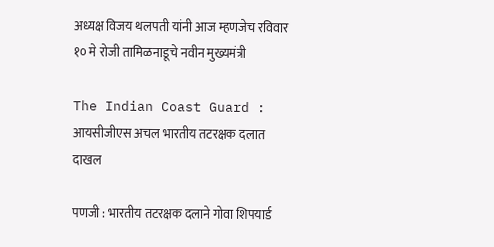अध्यक्ष विजय थलपती यांनी आज म्हणजेच रविवार १० मे रोजी तामिळनाडूचे नवीन मुख्यमंत्री

The Indian Coast Guard : आयसीजीएस अचल भारतीय तटरक्षक दलात दाखल

पणजी : भारतीय तटरक्षक दलाने गोवा शिपयार्ड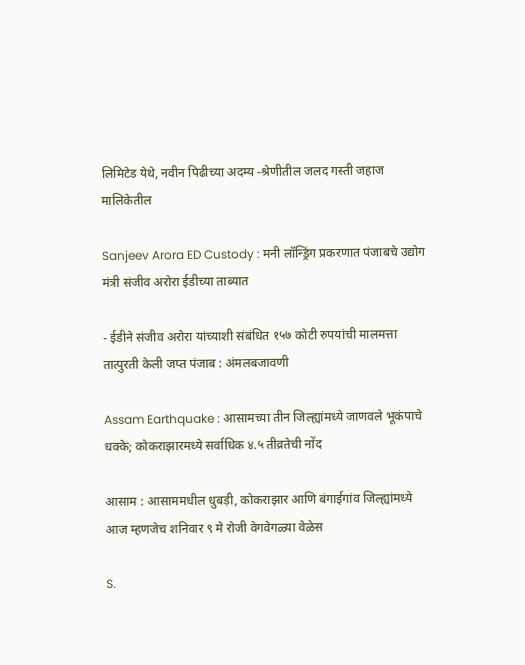लिमिटेड येथे, नवीन पिढीच्या अदम्य -श्रेणीतील जलद गस्ती जहाज मालिकेतील

Sanjeev Arora ED Custody : मनी लॉन्ड्रिंग प्रकरणात पंजाबचे उद्योग मंत्री संजीव अरोरा ईडीच्या ताब्यात

- ईडीने संजीव अरोरा यांच्याशी संबंधित १५७ कोटी रुपयांची मालमत्ता तात्पुरती केली जप्त पंजाब : अंमलबजावणी

Assam Earthquake : आसामच्या तीन जिल्ह्यांमध्ये जाणवले भूकंपाचे धक्के; कोकराझारमध्ये सर्वाधिक ४.५ तीव्रतेची नोंद

आसाम : आसाममधील धुबड़ी, कोकराझार आणि बंगाईगांव जिल्ह्यांमध्ये आज म्हणजेच शनिवार ९ मे रोजी वेगवेगळ्या वेळेस

S.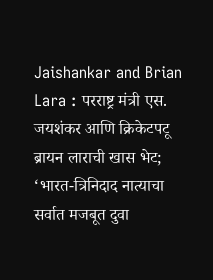Jaishankar and Brian Lara : परराष्ट्र मंत्री एस. जयशंकर आणि क्रिकेटपटू ब्रायन लाराची खास भेट; ‘भारत-त्रिनिदाद नात्याचा सर्वात मजबूत दुवा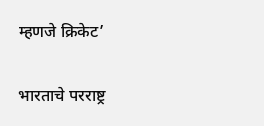म्हणजे क्रिकेट’

भारताचे परराष्ट्र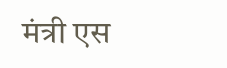मंत्री एस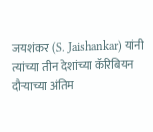जयशंकर (S. Jaishankar) यांनी त्यांच्या तीन देशांच्या कॅरिबियन दौऱ्याच्या अंतिम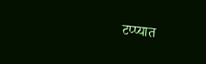टप्प्यात